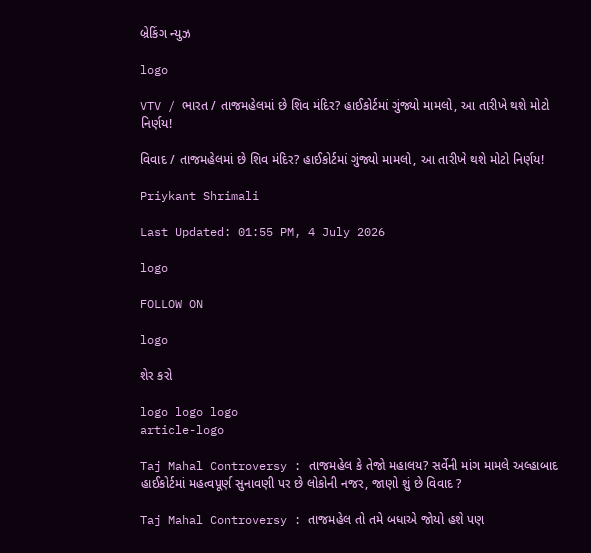બ્રેકિંગ ન્યુઝ

logo

VTV / ભારત / તાજમહેલમાં છે શિવ મંદિર? હાઈકોર્ટમાં ગુંજ્યો મામલો, આ તારીખે થશે મોટો નિર્ણય!

વિવાદ / તાજમહેલમાં છે શિવ મંદિર? હાઈકોર્ટમાં ગુંજ્યો મામલો, આ તારીખે થશે મોટો નિર્ણય!

Priykant Shrimali

Last Updated: 01:55 PM, 4 July 2026

logo

FOLLOW ON

logo

શેર કરો

logo logo logo
article-logo

Taj Mahal Controversy : તાજમહેલ કે તેજો મહાલય? સર્વેની માંગ મામલે અલ્હાબાદ હાઈકોર્ટમાં મહત્વપૂર્ણ સુનાવણી પર છે લોકોની નજર, જાણો શું છે વિવાદ ?

Taj Mahal Controversy : તાજમહેલ તો તમે બધાએ જોયો હશે પણ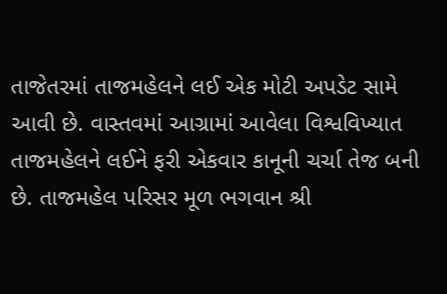તાજેતરમાં તાજમહેલને લઈ એક મોટી અપડેટ સામે આવી છે. વાસ્તવમાં આગ્રામાં આવેલા વિશ્વવિખ્યાત તાજમહેલને લઈને ફરી એકવાર કાનૂની ચર્ચા તેજ બની છે. તાજમહેલ પરિસર મૂળ ભગવાન શ્રી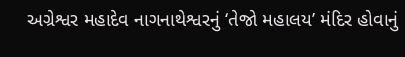અગ્રેશ્વર મહાદેવ નાગનાથેશ્વરનું ‘તેજો મહાલય’ મંદિર હોવાનું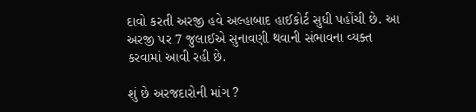દાવો કરતી અરજી હવે અલ્હાબાદ હાઈકોર્ટ સુધી પહોંચી છે. આ અરજી પર 7 જુલાઈએ સુનાવણી થવાની સંભાવના વ્યક્ત કરવામાં આવી રહી છે.

શું છે અરજદારોની માંગ ?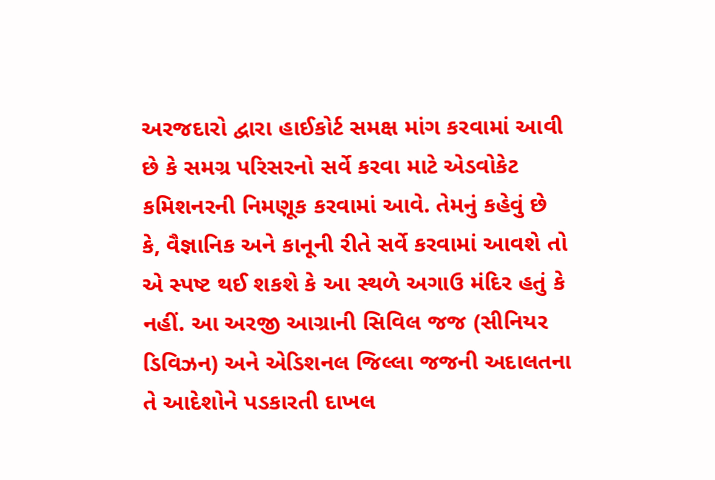અરજદારો દ્વારા હાઈકોર્ટ સમક્ષ માંગ કરવામાં આવી છે કે સમગ્ર પરિસરનો સર્વે કરવા માટે એડવોકેટ કમિશનરની નિમણૂક કરવામાં આવે. તેમનું કહેવું છે કે, વૈજ્ઞાનિક અને કાનૂની રીતે સર્વે કરવામાં આવશે તો એ સ્પષ્ટ થઈ શકશે કે આ સ્થળે અગાઉ મંદિર હતું કે નહીં. આ અરજી આગ્રાની સિવિલ જજ (સીનિયર ડિવિઝન) અને એડિશનલ જિલ્લા જજની અદાલતના તે આદેશોને પડકારતી દાખલ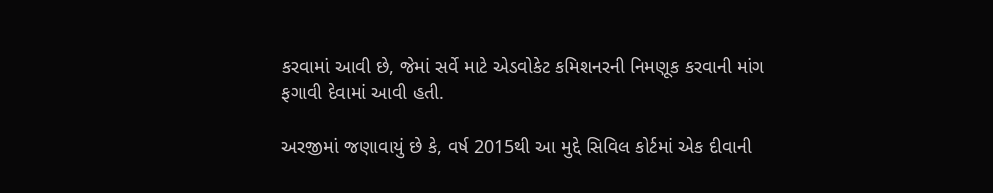કરવામાં આવી છે, જેમાં સર્વે માટે એડવોકેટ કમિશનરની નિમણૂક કરવાની માંગ ફગાવી દેવામાં આવી હતી.

અરજીમાં જણાવાયું છે કે, વર્ષ 2015થી આ મુદ્દે સિવિલ કોર્ટમાં એક દીવાની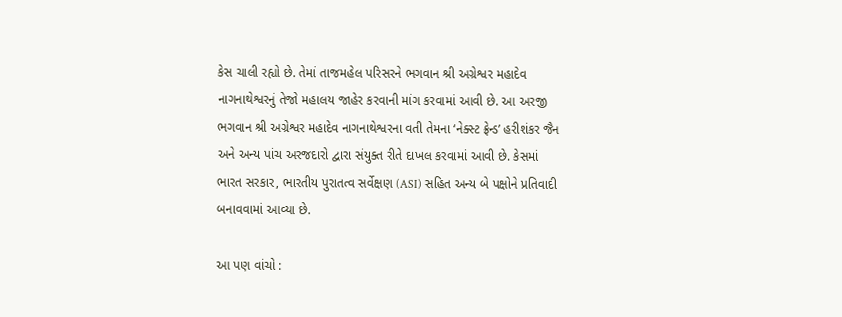કેસ ચાલી રહ્યો છે. તેમાં તાજમહેલ પરિસરને ભગવાન શ્રી અગ્રેશ્વર મહાદેવ નાગનાથેશ્વરનું તેજો મહાલય જાહેર કરવાની માંગ કરવામાં આવી છે. આ અરજી ભગવાન શ્રી અગ્રેશ્વર મહાદેવ નાગનાથેશ્વરના વતી તેમના ‘નેક્સ્ટ ફ્રેન્ડ’ હરીશંકર જૈન અને અન્ય પાંચ અરજદારો દ્વારા સંયુક્ત રીતે દાખલ કરવામાં આવી છે. કેસમાં ભારત સરકાર, ભારતીય પુરાતત્વ સર્વેક્ષણ (ASI) સહિત અન્ય બે પક્ષોને પ્રતિવાદી બનાવવામાં આવ્યા છે.

આ પણ વાંચો :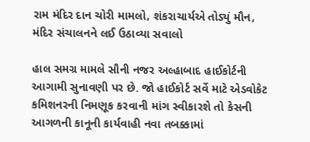રામ મંદિર દાન ચોરી મામલો, શંકરાચાર્યએ તોડ્યું મૌન, મંદિર સંચાલનને લઈ ઉઠાવ્યા સવાલો

હાલ સમગ્ર મામલે સૌની નજર અલ્હાબાદ હાઈકોર્ટની આગામી સુનાવણી પર છે. જો હાઈકોર્ટ સર્વે માટે એડવોકેટ કમિશનરની નિમણૂક કરવાની માંગ સ્વીકારશે તો કેસની આગળની કાનૂની કાર્યવાહી નવા તબક્કામાં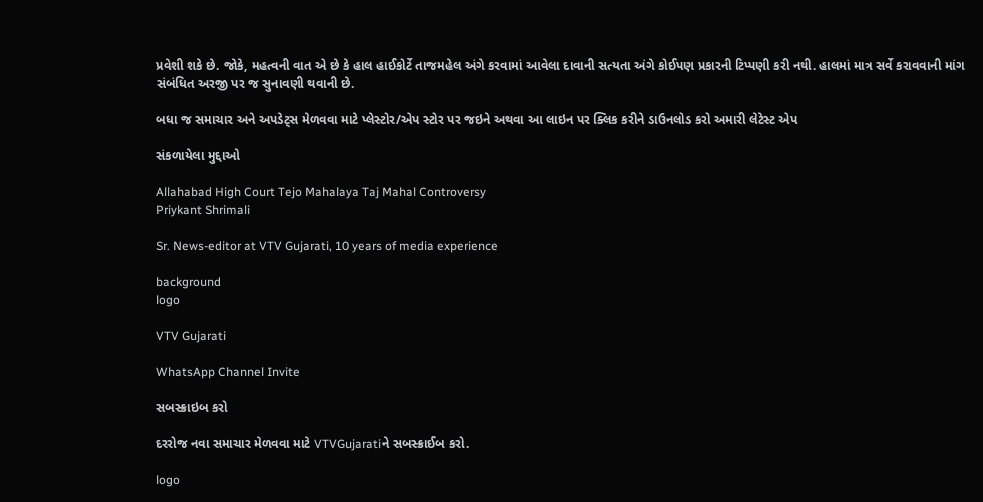પ્રવેશી શકે છે. જોકે, મહત્વની વાત એ છે કે હાલ હાઈકોર્ટે તાજમહેલ અંગે કરવામાં આવેલા દાવાની સત્યતા અંગે કોઈપણ પ્રકારની ટિપ્પણી કરી નથી. હાલમાં માત્ર સર્વે કરાવવાની માંગ સંબંધિત અરજી પર જ સુનાવણી થવાની છે.

બધા જ સમાચાર અને અપડેટ્સ મેળવવા માટે પ્લેસ્ટોર/એપ સ્ટોર પર જઇને અથવા આ લાઇન પર ક્લિક કરીને ડાઉનલોડ કરો અમારી લેટેસ્ટ એપ

સંકળાયેલા મુદ્દાઓ

Allahabad High Court Tejo Mahalaya Taj Mahal Controversy
Priykant Shrimali

Sr. News-editor at VTV Gujarati, 10 years of media experience

background
logo

VTV Gujarati

WhatsApp Channel Invite

સબસ્ક્રાઇબ કરો

દરરોજ નવા સમાચાર મેળવવા માટે VTVGujaratiને સબસ્ક્રાઈબ કરો.

logo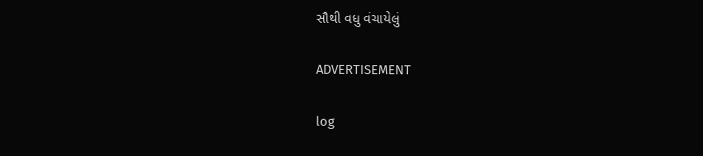સૌથી વધુ વંચાયેલું

ADVERTISEMENT

log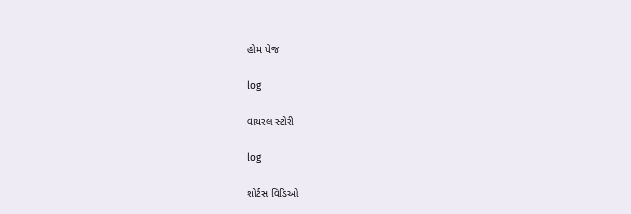હોમ પેજ

log

વાયરલ સ્ટોરી

log

શોર્ટસ વિડિઓ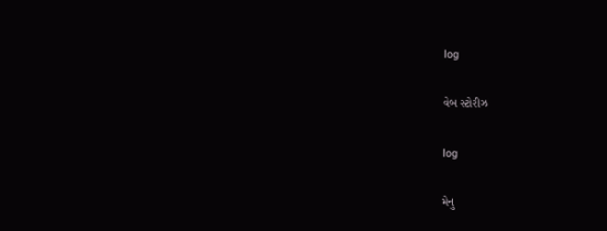log

વેબ સ્ટોરીઝ

log

મેનુ